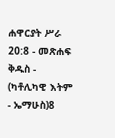ሐዋርያት ሥራ 20:8 - መጽሐፍ ቅዱስ - (ካቶሊካዊ እትም - ኤማሁስ)8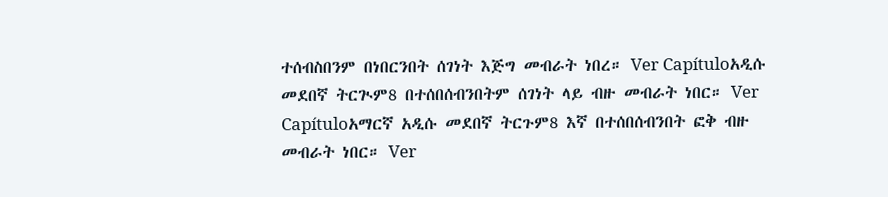ተሰብስበንም በነበርንበት ሰገነት እጅግ መብራት ነበረ። Ver Capítuloአዲሱ መደበኛ ትርጒም8 በተሰበሰብንበትም ሰገነት ላይ ብዙ መብራት ነበር። Ver Capítuloአማርኛ አዲሱ መደበኛ ትርጉም8 እኛ በተሰበሰብንበት ፎቅ ብዙ መብራት ነበር። Ver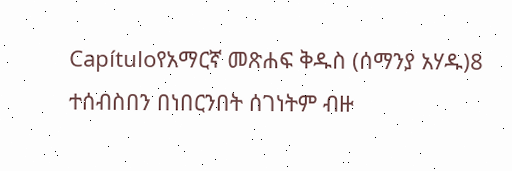Capítuloየአማርኛ መጽሐፍ ቅዱስ (ሰማንያ አሃዱ)8 ተሰብስበን በነበርንበት ሰገነትም ብዙ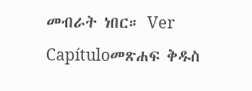መብራት ነበር። Ver Capítuloመጽሐፍ ቅዱስ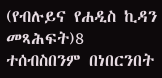(የብሉይና የሐዲስ ኪዳን መጻሕፍት)8 ተሰብስበንም በነበርንበት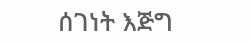ሰገነት እጅግ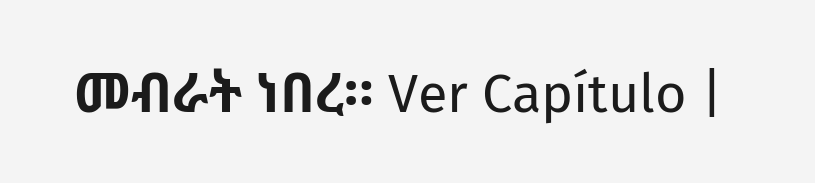መብራት ነበረ። Ver Capítulo |